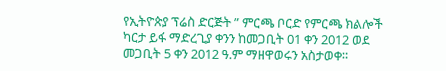የኢትዮጵያ ፕሬስ ድርጅት ” ምርጫ ቦርድ የምርጫ ክልሎች ካርታ ይፋ ማድረጊያ ቀንን ከመጋቢት 01 ቀን 2012 ወደ መጋቢት 5 ቀን 2012 ዓ.ም ማዘዋወሩን አስታወቀ።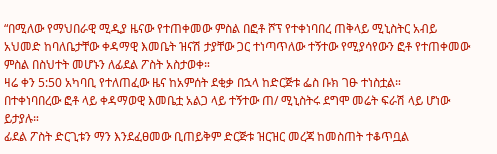“በሚለው የማህበራዊ ሚዲያ ዜናው የተጠቀመው ምስል በፎቶ ሾፕ የተቀነባበረ ጠቅላይ ሚኒስትር አብይ አህመድ ከባለቤታቸው ቀዳማዊ እመቤት ዝናሽ ታያቸው ጋር ተነጣጥለው ተኝተው የሚያሳየውን ፎቶ የተጠቀመው ምስል በስህተት መሆኑን ለፊደል ፖስት አስታወቀ።
ዛሬ ቀን 5:50 አካባቢ የተለጠፈው ዜና ከአምሰት ደቂቃ በኋላ ከድርጅቱ ፌስ ቡክ ገፁ ተነስቷል።
በተቀነባበረው ፎቶ ላይ ቀዳማወዊ እመቤቷ አልጋ ላይ ተኝተው ጠ/ ሚኒስትሩ ደግሞ መሬት ፍራሽ ላይ ሆነው ይታያሉ።
ፊደል ፖስት ድርጊቱን ማን እንደፈፀመው ቢጠይቅም ድርጅቱ ዝርዝር መረጃ ከመስጠት ተቆጥቧል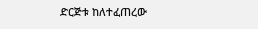ድርጅቱ ከለተፈጠረው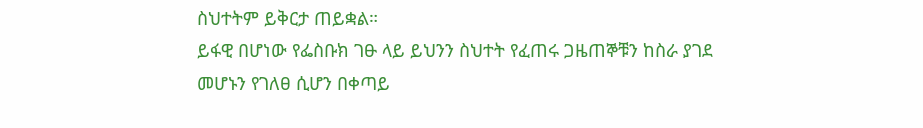ስህተትም ይቅርታ ጠይቋል።
ይፋዊ በሆነው የፌስቡክ ገፁ ላይ ይህንን ስህተት የፈጠሩ ጋዜጠኞቹን ከስራ ያገደ መሆኑን የገለፀ ሲሆን በቀጣይ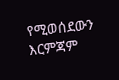የሚወሰደውን እርምጃም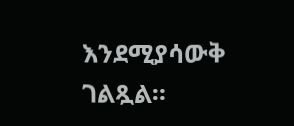እንደሚያሳውቅ ገልጿል።